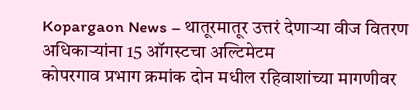Kopargaon News – थातूरमातूर उत्तरं देणाऱ्या वीज वितरण अधिकाऱ्यांना 15 ऑगस्टचा अल्टिमेटम
कोपरगाव प्रभाग क्रमांक दोन मधील रहिवाशांच्या मागणीवर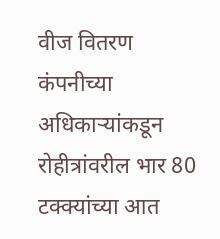वीज वितरण कंपनीच्या अधिकाऱ्यांकडून रोहीत्रांवरील भार 80 टक्क्यांच्या आत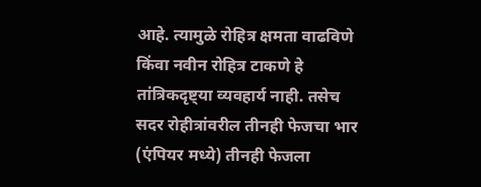आहे. त्यामुळे रोहित्र क्षमता वाढविणे किंवा नवीन रोहित्र टाकणे हे तांत्रिकदृष्ट्या व्यवहार्य नाही. तसेच सदर रोहीत्रांवरील तीनही फेजचा भार (एंपियर मध्ये) तीनही फेजला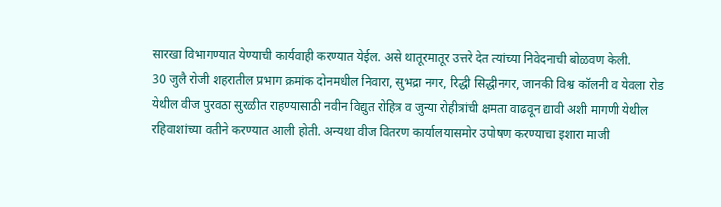सारखा विभागण्यात येण्याची कार्यवाही करण्यात येईल. असे थातूरमातूर उत्तरे देत त्यांच्या निवेदनाची बोळवण केली.
30 जुलै रोजी शहरातील प्रभाग क्रमांक दोनमधील निवारा, सुभद्रा नगर, रिद्धी सिद्धीनगर, जानकी विश्व कॉलनी व येवला रोड येथील वीज पुरवठा सुरळीत राहण्यासाठी नवीन विद्युत रोहित्र व जुन्या रोहीत्रांची क्षमता वाढवून द्यावी अशी मागणी येथील रहिवाशांच्या वतीने करण्यात आली होती. अन्यथा वीज वितरण कार्यालयासमोर उपोषण करण्याचा इशारा माजी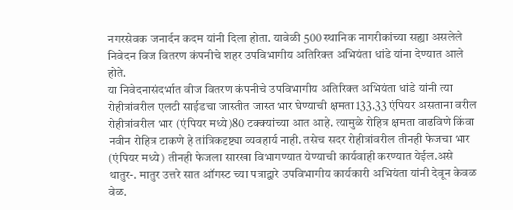नगरसेवक जनार्दन कदम यांनी दिला होता. यावेळी 500 स्थानिक नागरीकांच्या सह्या असलेले निवेदन विज वितरण कंपनीचे शहर उपविभागीय अतिरिक्त अभियंता धांडे यांना देण्यात आले होते.
या निवेदनासंदर्भात वीज वितरण कंपनीचे उपविभागीय अतिरिक्त अभियंता धांडे यांनी त्या रोहीत्रांवरील एलटी साईडचा जास्तीत जास्त भार घेण्याची क्षमता 133.33 एंपियर असताना वरील रोहीत्रांवरील भार (एंपियर मध्ये)80 टक्क्यांच्या आत आहे. त्यामुळे रोहित्र क्षमता वाढविणे किंवा नवीन रोहित्र टाकणे हे तांत्रिकदृष्ट्या व्यवहार्य नाही. तसेच सदर रोहीत्रांवरील तीनही फेजचा भार (एंपियर मध्ये) तीनही फेजला सारखा विभागण्यात येण्याची कार्यवाही करण्यात येईल.असे थातुर-. मातुर उत्तरे सात ऑगस्ट च्या पत्राद्वारे उपविभागीय कार्यकारी अभियंता यांनी देवून केवळ वेळ.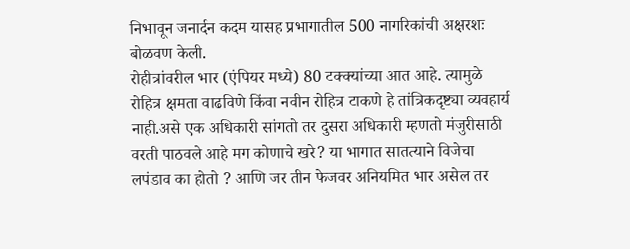निभावून जनार्दन कदम यासह प्रभागातील 500 नागरिकांची अक्षरशः बोळवण केली.
रोहीत्रांवरील भार (एंपियर मध्ये) 80 टक्क्यांच्या आत आहे. त्यामुळे रोहित्र क्षमता वाढविणे किंवा नवीन रोहित्र टाकणे हे तांत्रिकदृष्ट्या व्यवहार्य नाही.असे एक अधिकारी सांगतो तर दुसरा अधिकारी म्हणतो मंजुरीसाठी वरती पाठवले आहे मग कोणाचे खरे? या भागात सातत्याने विजेचा लपंडाव का होतो ? आणि जर तीन फेजवर अनियमित भार असेल तर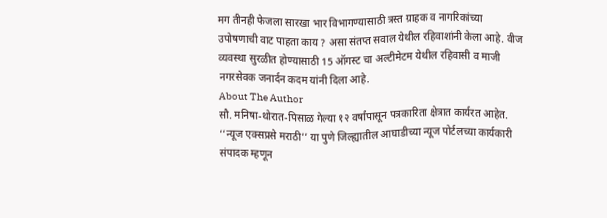मग तीनही फेजला सारखा भार विभागण्यासाठी त्रस्त ग्राहक व नागरिकांच्या उपोषणाची वाट पाहता काय ? असा संतप्त सवाल येथील रहिवाशांनी केला आहे. वीज व्यवस्था सुरळीत होण्यासाठी 15 ऑगस्ट चा अल्टीमेटम येथील रहिवासी व माजी नगरसेवक जनार्दन कदम यांनी दिला आहे.
About The Author
सौ. मनिषा-थोरात-पिसाळ गेल्या १२ वर्षांपासून पत्रकारिता क्षेत्रात कार्यरत आहेत. ‘‘न्यूज एक्सप्रसे मराठी’’ या पुणे जिल्ह्यातील आघाडीच्या न्यूज पोर्टलच्या कार्यकारी संपादक म्हणून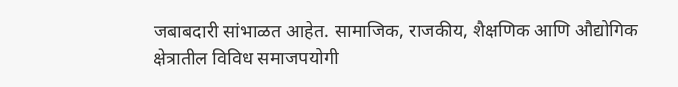जबाबदारी सांभाळत आहेत. सामाजिक, राजकीय, शैक्षणिक आणि औद्योगिक क्षेत्रातील विविध समाजपयोगी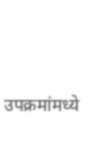उपक्रमांमध्ये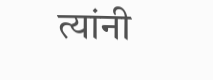त्यांनी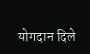योगदान दिले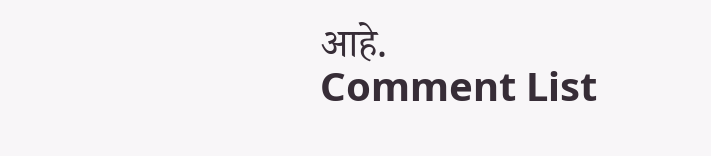आहे.
Comment List